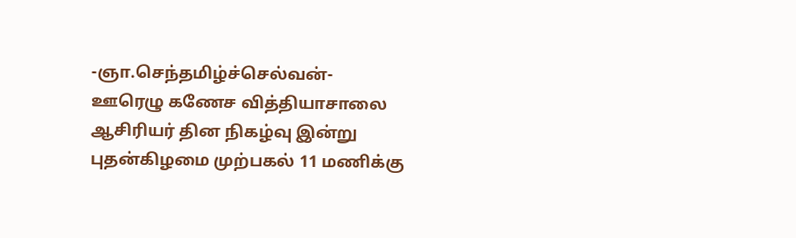-ஞா.செந்தமிழ்ச்செல்வன்-
ஊரெழு கணேச வித்தியாசாலை ஆசிரியர் தின நிகழ்வு இன்று புதன்கிழமை முற்பகல் 11 மணிக்கு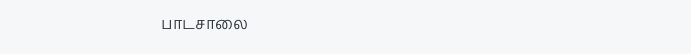பாடசாலை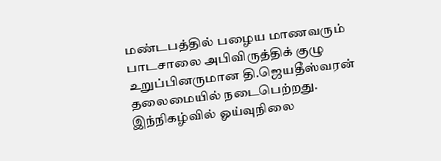மண்டபத்தில் பழைய மாணவரும் பாடசாலை அபிவிருத்திக் குழு உறுப்பினருமான தி.ஜெயதீஸ்வரன் தலைமையில் நடைபெற்றது.
இந்நிகழ்வில் ஓய்வுநிலை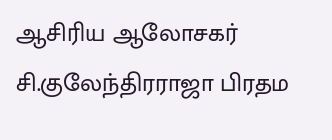ஆசிரிய ஆலோசகர் சி.குலேந்திரராஜா பிரதம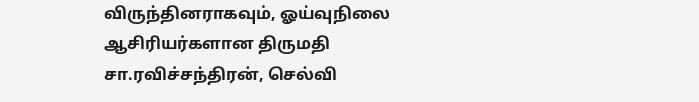விருந்தினராகவும், ஓய்வுநிலை ஆசிரியர்களான திருமதி சா.ரவிச்சந்திரன், செல்வி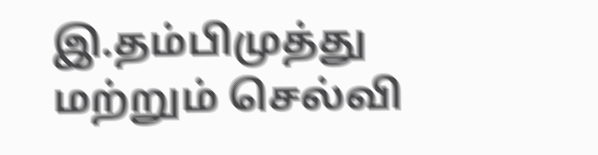இ.தம்பிமுத்து மற்றும் செல்வி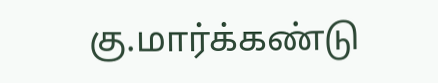கு.மார்க்கண்டு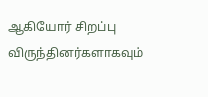ஆகியோர் சிறப்பு விருந்தினர்களாகவும்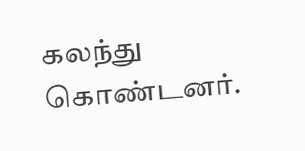கலந்து கொண்டனர்.